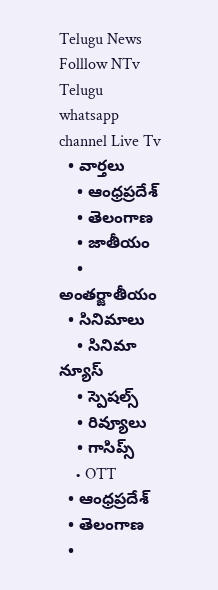Telugu News
Folllow NTv Telugu whatsapp channel Live Tv
  • వార్తలు
    • ఆంధ్రప్రదేశ్
    • తెలంగాణ
    • జాతీయం
    • అంతర్జాతీయం
  • సినిమాలు
    • సినిమా న్యూస్
    • స్పెషల్స్
    • రివ్యూలు
    • గాసిప్స్
    • OTT
  • ఆంధ్రప్రదేశ్
  • తెలంగాణ
  •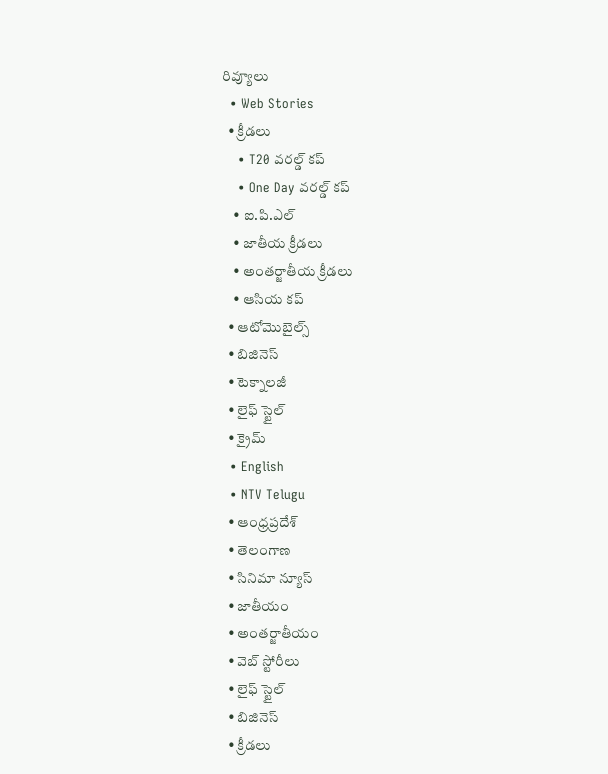రివ్యూలు
  • Web Stories
  • క్రీడలు
    • T20 వరల్డ్ కప్
    • One Day వరల్డ్ కప్
    • ఐ.పి.ఎల్
    • జాతీయ క్రీడలు
    • అంతర్జాతీయ క్రీడలు
    • ఆసియ కప్
  • ఆటోమొబైల్స్
  • బిజినెస్‌
  • టెక్నాలజీ
  • లైఫ్ స్టైల్
  • క్రైమ్
  • English
  • NTV Telugu
  • ఆంధ్రప్రదేశ్
  • తెలంగాణ
  • సినిమా న్యూస్
  • జాతీయం
  • అంతర్జాతీయం
  • వెబ్ స్టోరీలు
  • లైఫ్ స్టైల్
  • బిజినెస్‌
  • క్రీడలు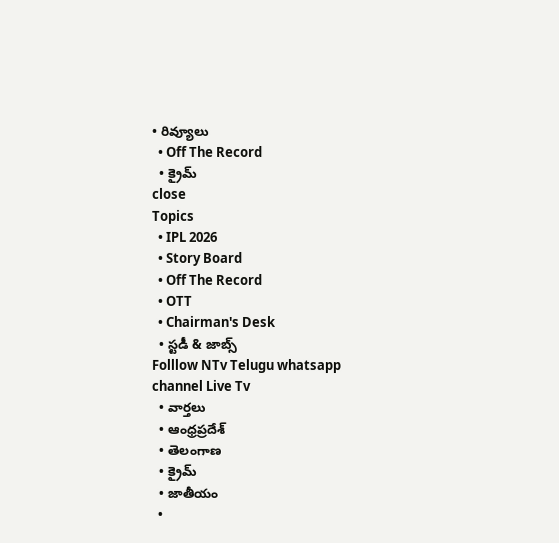• రివ్యూలు
  • Off The Record
  • క్రైమ్
close
Topics
  • IPL 2026
  • Story Board
  • Off The Record
  • OTT
  • Chairman's Desk
  • స్టడీ & జాబ్స్
Folllow NTv Telugu whatsapp channel Live Tv
  • వార్తలు
  • ఆంధ్రప్రదేశ్
  • తెలంగాణ
  • క్రైమ్
  • జాతీయం
  •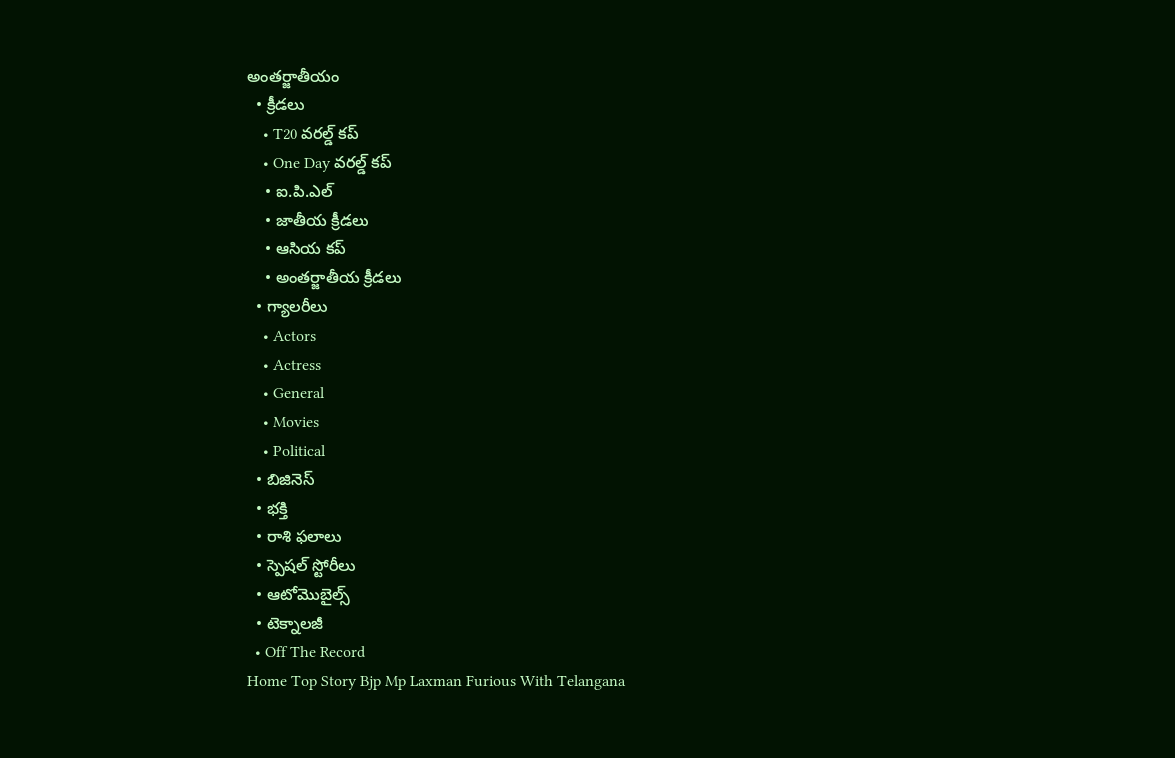అంతర్జాతీయం
  • క్రీడలు
    • T20 వరల్డ్ కప్
    • One Day వరల్డ్ కప్
    • ఐ.పి.ఎల్
    • జాతీయ క్రీడలు
    • ఆసియ కప్
    • అంతర్జాతీయ క్రీడలు
  • గ్యాలరీలు
    • Actors
    • Actress
    • General
    • Movies
    • Political
  • బిజినెస్‌
  • భక్తి
  • రాశి ఫలాలు
  • స్పెషల్‌ స్టోరీలు
  • ఆటోమొబైల్స్
  • టెక్నాలజీ
  • Off The Record
Home Top Story Bjp Mp Laxman Furious With Telangana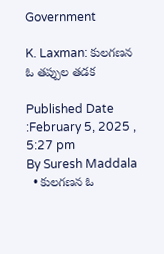Government

K. Laxman: కులగణన ఓ తప్పుల తడక

Published Date :February 5, 2025 , 5:27 pm
By Suresh Maddala
  • కులగణన ఓ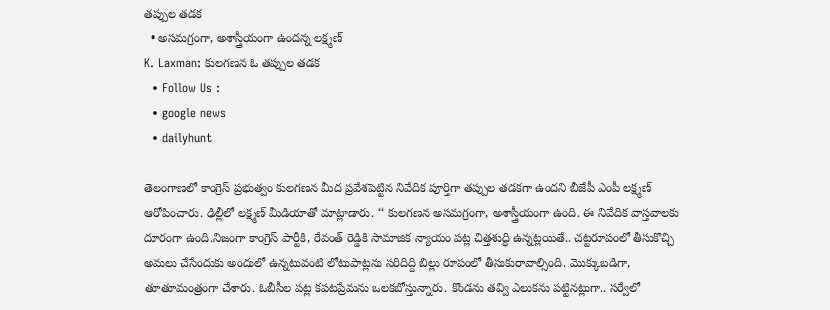తప్పుల తడక
  • అసమగ్రంగా, అశాస్త్రీయంగా ఉందన్న లక్ష్మణ్
K. Laxman: కులగణన ఓ తప్పుల తడక
  • Follow Us :
  • google news
  • dailyhunt

తెలంగాణలో కాంగ్రెస్ ప్రభుత్వం కులగణన మీద ప్రవేశపెట్టిన నివేదిక పూర్తిగా తప్పుల తడకగా ఉందని బీజేపీ ఎంపీ లక్ష్మణ్ ఆరోపించారు. ఢిల్లీలో లక్ష్మణ్ మీడియాతో మాట్లాడారు. ‘‘ కులగణన అసమగ్రంగా, అశాస్త్రీయంగా ఉంది. ఈ నివేదిక వాస్తవాలకు దూరంగా ఉంది.నిజంగా కాంగ్రెస్ పార్టీకి, రేవంత్ రెడ్డికి సామాజిక న్యాయం పట్ల చిత్తశుద్ధి ఉన్నట్లయితే.. చట్టరూపంలో తీసుకొచ్చి అమలు చేసేందుకు అందులో ఉన్నటువంటి లోటుపాట్లను సరిదిద్ది బిల్లు రూపంలో తీసుకురావాల్సింది. మొక్కుబడిగా, తూతూమంత్రంగా చేశారు. ఓబీసీల పట్ల కపటప్రేమను ఒలకబోస్తున్నారు. కొండను తవ్వి ఎలుకను పట్టినట్లుగా.. సర్వేలో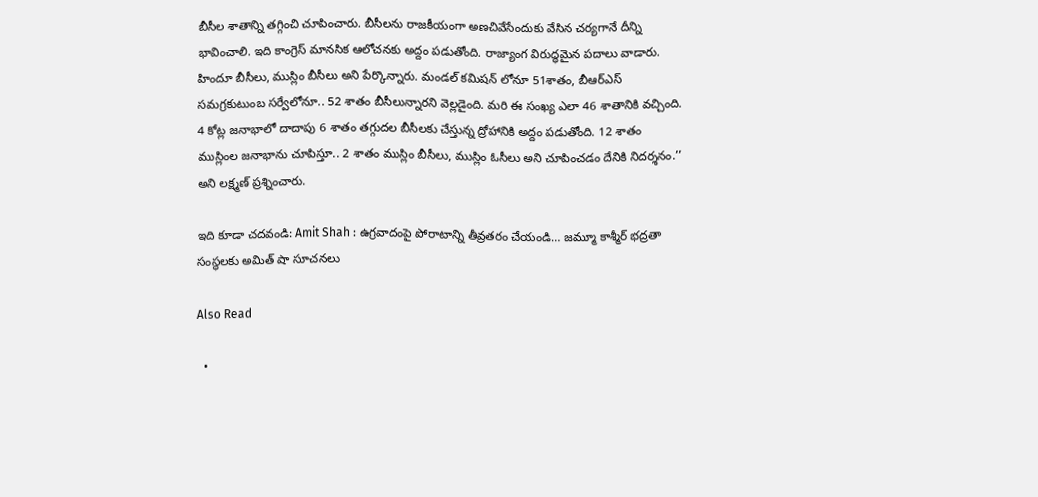బీసీల శాతాన్ని తగ్గించి చూపించారు. బీసీలను రాజకీయంగా అణచివేసేందుకు వేసిన చర్యగానే దీన్ని భావించాలి. ఇది కాంగ్రెస్ మానసిక ఆలోచనకు అద్దం పడుతోంది. రాజ్యాంగ విరుద్ధమైన పదాలు వాడారు. హిందూ బీసీలు, ముస్లిం బీసీలు అని పేర్కొన్నారు. మండల్ కమిషన్ లోనూ 51శాతం, బీఆర్ఎస్ సమగ్రకుటుంబ సర్వేలోనూ.. 52 శాతం బీసీలున్నారని వెల్లడైంది. మరి ఈ సంఖ్య ఎలా 46 శాతానికి వచ్చింది. 4 కోట్ల జనాభాలో దాదాపు 6 శాతం తగ్గుదల బీసీలకు చేస్తున్న ద్రోహానికి అద్దం పడుతోంది. 12 శాతం ముస్లింల జనాభాను చూపిస్తూ.. 2 శాతం ముస్లిం బీసీలు, ముస్లిం ఓసీలు అని చూపించడం దేనికి నిదర్శనం.’’ అని లక్ష్మణ్ ప్రశ్నించారు.

ఇది కూడా చదవండి: Amit Shah : ఉగ్రవాదంపై పోరాటాన్ని తీవ్రతరం చేయండి… జమ్మూ కాశ్మీర్ భద్రతా సంస్థలకు అమిత్ షా సూచనలు

Also Read

  •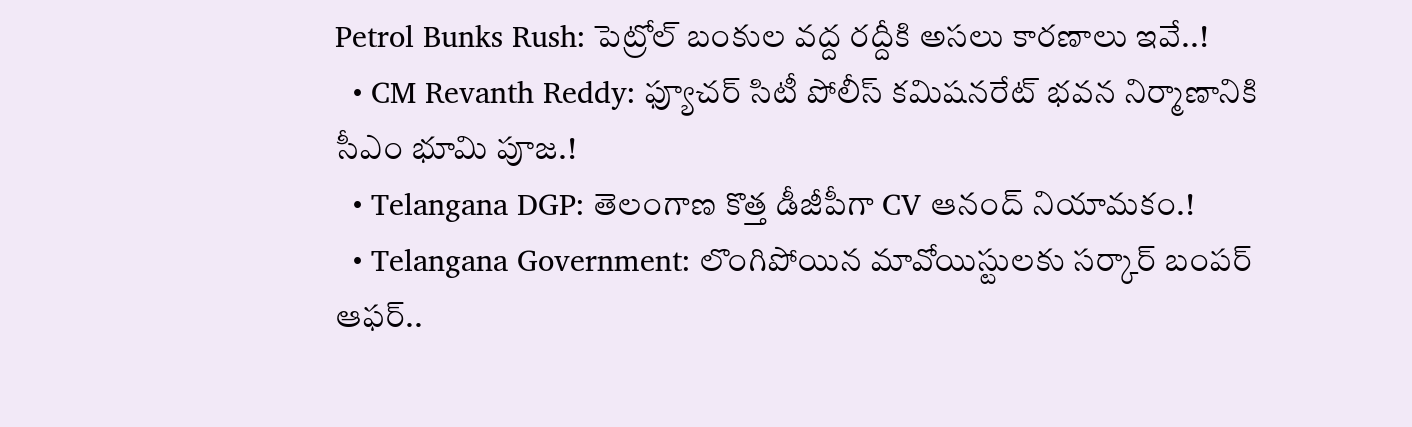Petrol Bunks Rush: పెట్రోల్ బంకుల వద్ద రద్దీకి అసలు కారణాలు ఇవే..!
  • CM Revanth Reddy: ఫ్యూచర్ సిటీ పోలీస్ కమిషనరేట్ భవన నిర్మాణానికి సీఎం భూమి పూజ.!
  • Telangana DGP: తెలంగాణ కొత్త డీజీపీగా CV ఆనంద్ నియామకం.!
  • Telangana Government: లొంగిపోయిన మావోయిస్టులకు సర్కార్ బంపర్ ఆఫర్..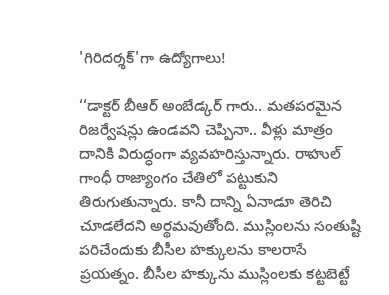'గిరిదర్శక్'గా ఉద్యోగాలు!

‘‘డాక్టర్ బీఆర్ అంబేడ్కర్ గారు.. మతపరమైన రిజర్వేషన్లు ఉండవని చెప్పినా.. వీళ్లు మాత్రం దానికి విరుద్ధంగా వ్యవహరిస్తున్నారు. రాహుల్ గాంధీ రాజ్యాంగం చేతిలో పట్టుకుని తిరుగుతున్నారు. కానీ దాన్ని ఏనాడూ తెరిచి చూడలేదని అర్థమవుతోంది. ముస్లింలను సంతుష్టి పరిచేందుకు బీసీల హక్కులను కాలరాసే ప్రయత్నం. బీసీల హక్కును ముస్లింలకు కట్టబెట్టే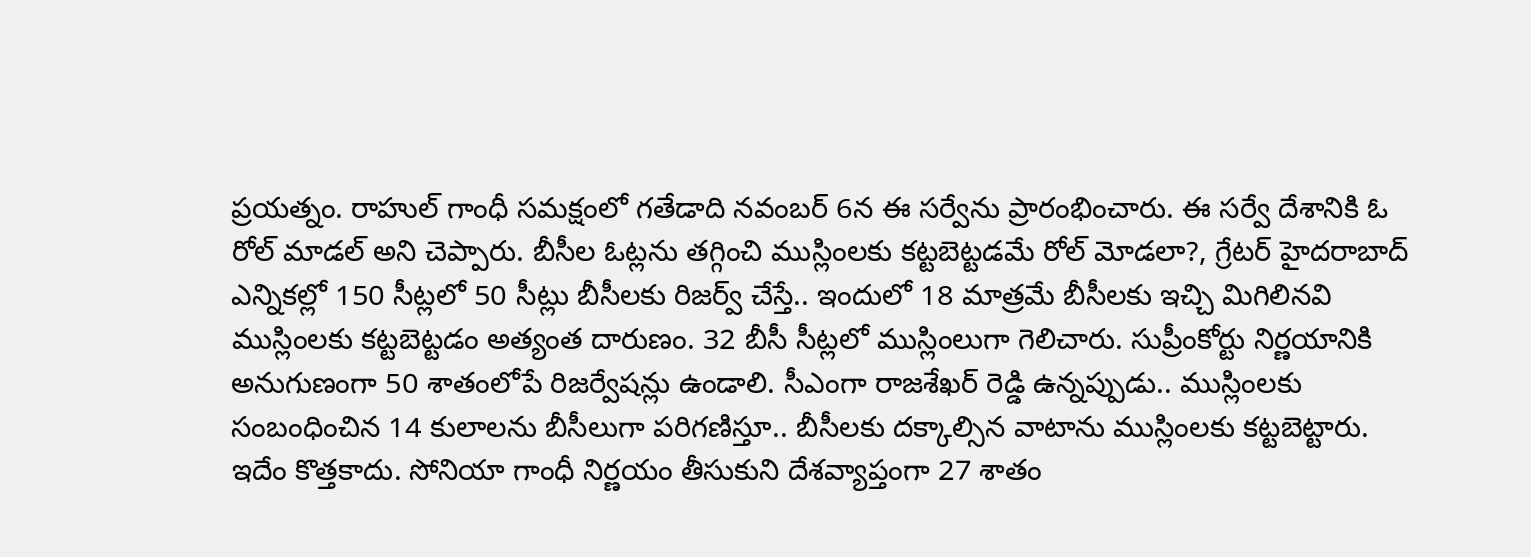ప్రయత్నం. రాహుల్ గాంధీ సమక్షంలో గతేడాది నవంబర్ 6న ఈ సర్వేను ప్రారంభించారు. ఈ సర్వే దేశానికి ఓ రోల్ మాడల్ అని చెప్పారు. బీసీల ఓట్లను తగ్గించి ముస్లింలకు కట్టబెట్టడమే రోల్ మోడలా?, గ్రేటర్ హైదరాబాద్ ఎన్నికల్లో 150 సీట్లలో 50 సీట్లు బీసీలకు రిజర్వ్ చేస్తే.. ఇందులో 18 మాత్రమే బీసీలకు ఇచ్చి మిగిలినవి ముస్లింలకు కట్టబెట్టడం అత్యంత దారుణం. 32 బీసీ సీట్లలో ముస్లింలుగా గెలిచారు. సుప్రీంకోర్టు నిర్ణయానికి అనుగుణంగా 50 శాతంలోపే రిజర్వేషన్లు ఉండాలి. సీఎంగా రాజశేఖర్ రెడ్డి ఉన్నప్పుడు.. ముస్లింలకు సంబంధించిన 14 కులాలను బీసీలుగా పరిగణిస్తూ.. బీసీలకు దక్కాల్సిన వాటాను ముస్లింలకు కట్టబెట్టారు. ఇదేం కొత్తకాదు. సోనియా గాంధీ నిర్ణయం తీసుకుని దేశవ్యాప్తంగా 27 శాతం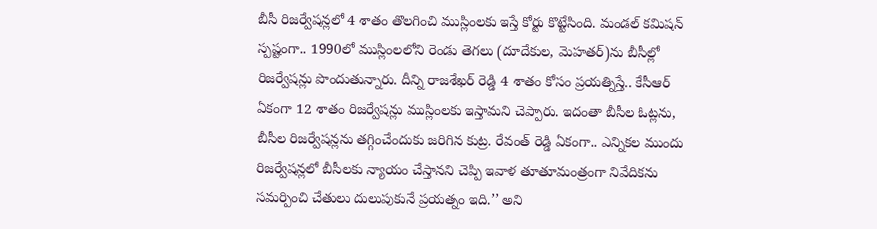బీసీ రిజర్వేషన్లలో 4 శాతం తొలగించి ముస్లింలకు ఇస్తే కోర్టు కొట్టేసింది. మండల్ కమిషన్ స్పష్టంగా.. 1990లో ముస్లింలలోని రెండు తెగలు (దూదేకుల, మెహతర్)ను బీసీల్లో రిజర్వేషన్లు పొందుతున్నారు. దీన్ని రాజశేఖర్ రెడ్డి 4 శాతం కోసం ప్రయత్నిస్తే.. కేసీఆర్ ఏకంగా 12 శాతం రిజర్వేషన్లు ముస్లింలకు ఇస్తామని చెప్పారు. ఇదంతా బీసీల ఓట్లను, బీసీల రిజర్వేషన్లను తగ్గించేందుకు జరిగిన కుట్ర. రేవంత్ రెడ్డి ఏకంగా.. ఎన్నికల ముందు రిజర్వేషన్లలో బీసీలకు న్యాయం చేస్తానని చెప్పి ఇవాళ తూతూమంత్రంగా నివేదికను సమర్పించి చేతులు దులుపుకునే ప్రయత్నం ఇది.’’ అని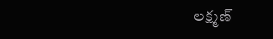లక్ష్మణ్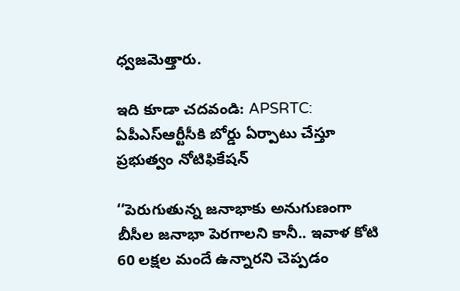ధ్వజమెత్తారు.

ఇది కూడా చదవండి: APSRTC: ఏపీఎస్ఆర్టీసీకి బోర్డు ఏర్పాటు చేస్తూ ప్రభుత్వం నోటిఫికేషన్

‘‘పెరుగుతున్న జనాభాకు అనుగుణంగా బీసీల జనాభా పెరగాలని కానీ.. ఇవాళ కోటి 60 లక్షల మందే ఉన్నారని చెప్పడం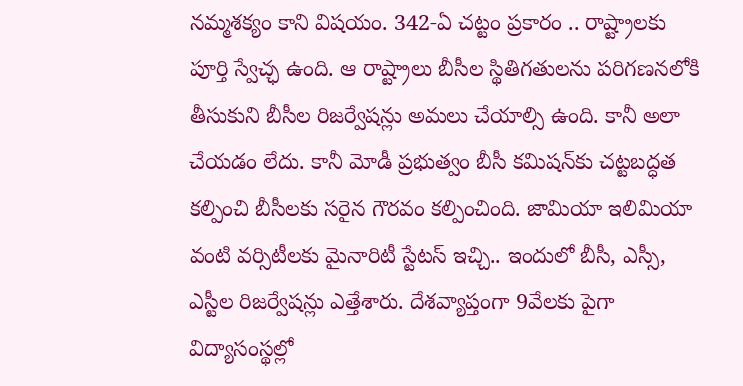నమ్మశక్యం కాని విషయం. 342‑ఏ చట్టం ప్రకారం .. రాష్ట్రాలకు పూర్తి స్వేచ్ఛ ఉంది. ఆ రాష్ట్రాలు బీసీల స్థితిగతులను పరిగణనలోకి తీసుకుని బీసీల రిజర్వేషన్లు అమలు చేయాల్సి ఉంది. కానీ అలా చేయడం లేదు. కానీ మోడీ ప్రభుత్వం బీసీ కమిషన్‌కు చట్టబద్ధత కల్పించి బీసీలకు సరైన గౌరవం కల్పించింది. జామియా ఇలిమియా వంటి వర్సిటీలకు మైనారిటీ స్టేటస్ ఇచ్చి.. ఇందులో బీసీ, ఎస్సీ, ఎస్టీల రిజర్వేషన్లు ఎత్తేశారు. దేశవ్యాప్తంగా 9వేలకు పైగా విద్యాసంస్థల్లో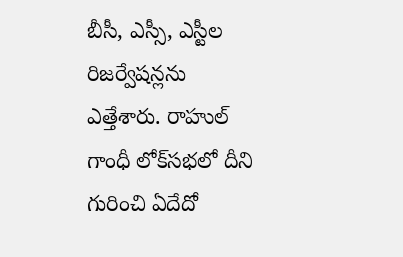బీసీ, ఎస్సీ, ఎస్టీల రిజర్వేషన్లను ఎత్తేశారు. రాహుల్ గాంధీ లోక్‌సభలో దీని గురించి ఏదేదో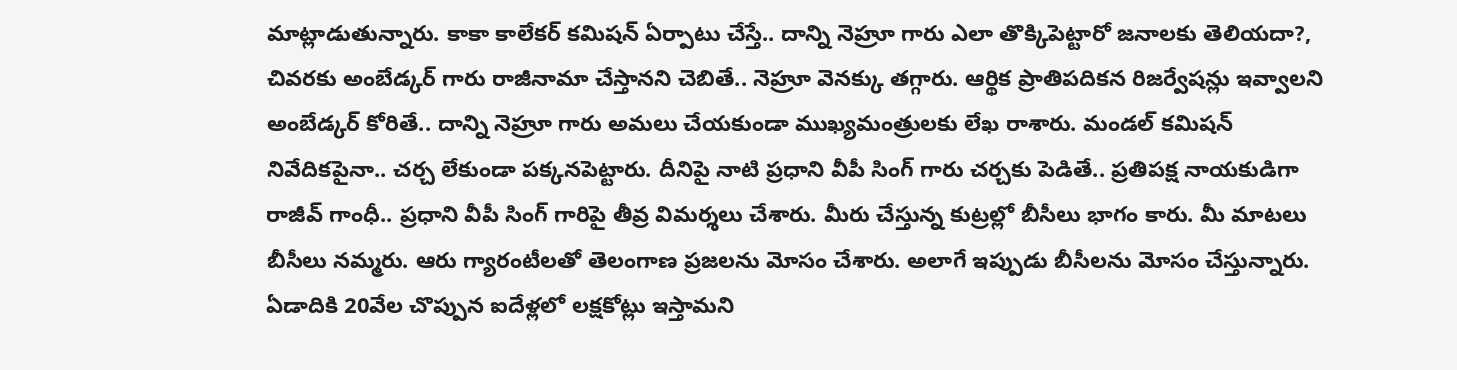మాట్లాడుతున్నారు. కాకా కాలేకర్ కమిషన్ ఏర్పాటు చేస్తే.. దాన్ని నెహ్రూ గారు ఎలా తొక్కిపెట్టారో జనాలకు తెలియదా?, చివరకు అంబేడ్కర్ గారు రాజీనామా చేస్తానని చెబితే.. నెహ్రూ వెనక్కు తగ్గారు. ఆర్థిక ప్రాతిపదికన రిజర్వేషన్లు ఇవ్వాలని అంబేడ్కర్ కోరితే.. దాన్ని నెహ్రూ గారు అమలు చేయకుండా ముఖ్యమంత్రులకు లేఖ రాశారు. మండల్ కమిషన్ నివేదికపైనా.. చర్చ లేకుండా పక్కనపెట్టారు. దీనిపై నాటి ప్రధాని వీపీ సింగ్ గారు చర్చకు పెడితే.. ప్రతిపక్ష నాయకుడిగా రాజీవ్ గాంధీ.. ప్రధాని వీపీ సింగ్ గారిపై తీవ్ర విమర్శలు చేశారు. మీరు చేస్తున్న కుట్రల్లో బీసీలు భాగం కారు. మీ మాటలు బీసీలు నమ్మరు. ఆరు గ్యారంటీలతో తెలంగాణ ప్రజలను మోసం చేశారు. అలాగే ఇప్పుడు బీసీలను మోసం చేస్తున్నారు. ఏడాదికి 20వేల చొప్పున ఐదేళ్లలో లక్షకోట్లు ఇస్తామని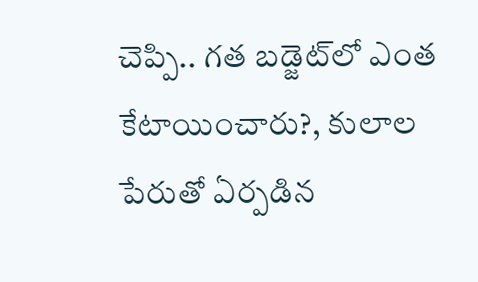చెప్పి.. గత బడ్జెట్‌లో ఎంత కేటాయించారు?, కులాల పేరుతో ఏర్పడిన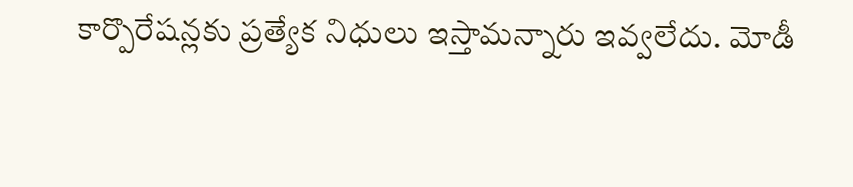కార్పొరేషన్లకు ప్రత్యేక నిధులు ఇస్తామన్నారు ఇవ్వలేదు. మోడీ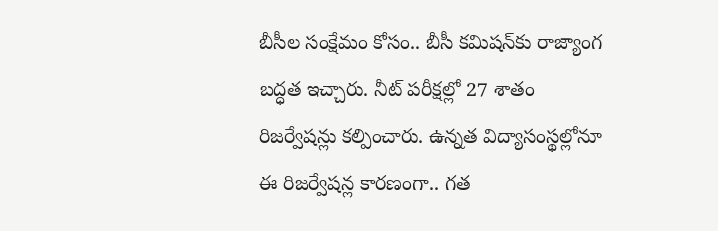బీసీల సంక్షేమం కోసం.. బీసీ కమిషన్‌కు రాజ్యాంగ బద్ధత ఇచ్చారు. నీట్ పరీక్షల్లో 27 శాతం రిజర్వేషన్లు కల్పించారు. ఉన్నత విద్యాసంస్థల్లోనూ ఈ రిజర్వేషన్ల కారణంగా.. గత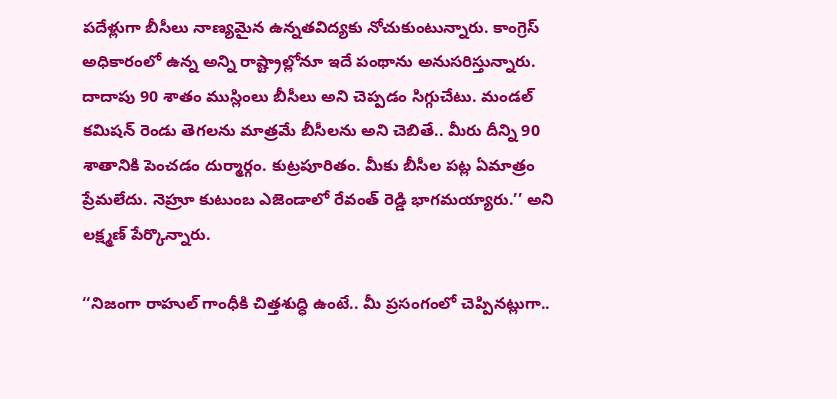పదేళ్లుగా బీసీలు నాణ్యమైన ఉన్నతవిద్యకు నోచుకుంటున్నారు. కాంగ్రెస్ అధికారంలో ఉన్న అన్ని రాష్ట్రాల్లోనూ ఇదే పంథాను అనుసరిస్తున్నారు. దాదాపు 90 శాతం ముస్లింలు బీసీలు అని చెప్పడం సిగ్గుచేటు. మండల్ కమిషన్ రెండు తెగలను మాత్రమే బీసీలను అని చెబితే.. మీరు దీన్ని 90 శాతానికి పెంచడం దుర్మార్గం. కుట్రపూరితం. మీకు బీసీల పట్ల ఏమాత్రం ప్రేమలేదు. నెహ్రూ కుటుంబ ఎజెండాలో రేవంత్ రెడ్డి భాగమయ్యారు.’’ అని లక్ష్మణ్ పేర్కొన్నారు.

‘‘నిజంగా రాహుల్ గాంధీకి చిత్తశుద్ధి ఉంటే.. మీ ప్రసంగంలో చెప్పినట్లుగా..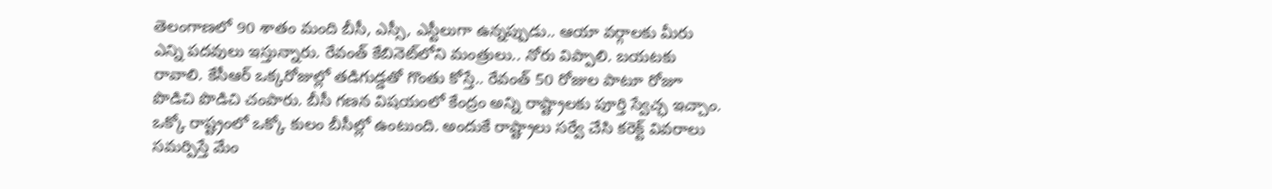తెలంగాణలో 90 శాతం మంది బీసీ, ఎస్సీ, ఎస్టీలుగా ఉన్నప్పుడు.. ఆయా వర్గాలకు మీరు ఎన్ని పదవులు ఇస్తున్నారు. రేవంత్ కేబినెట్‌లోని మంత్రులు.. నోరు విప్పాలి. బయటకు రావాలి. కేసీఆర్ ఒక్కరోజుల్లో తడిగుడ్డతో గొంతు కోస్తే.. రేవంత్ 50 రోజుల పాటూ రోజూ పొడిచి పొడిచి చంపారు. బీసీ గణన విషయంలో కేంద్రం అన్ని రాష్ట్రాలకు పూర్తి స్వేచ్ఛ ఇచ్చాం. ఒక్కో రాష్ట్రంలో ఒక్కో కులం బీసీల్లో ఉంటుంది. అందుకే రాష్ట్రాలు సర్వే చేసి కరెక్ట్ వివరాలు సమర్పిస్తే మేం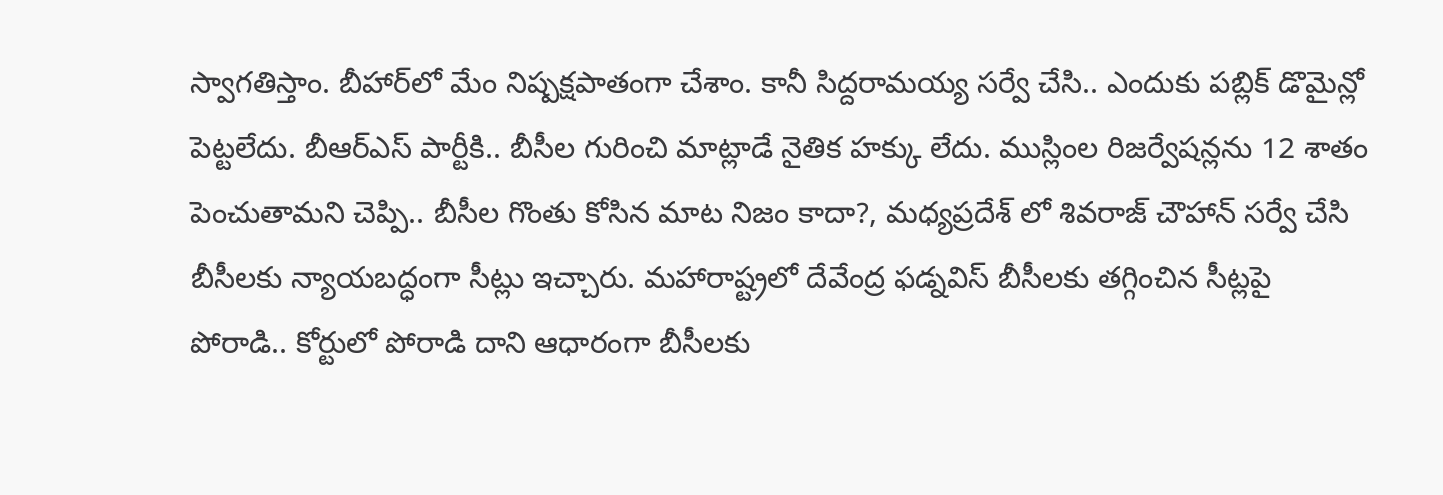స్వాగతిస్తాం. బీహార్‌లో మేం నిష్పక్షపాతంగా చేశాం. కానీ సిద్దరామయ్య సర్వే చేసి.. ఎందుకు పబ్లిక్ డొమైన్లో పెట్టలేదు. బీఆర్ఎస్ పార్టీకి.. బీసీల గురించి మాట్లాడే నైతిక హక్కు లేదు. ముస్లింల రిజర్వేషన్లను 12 శాతం పెంచుతామని చెప్పి.. బీసీల గొంతు కోసిన మాట నిజం కాదా?, మధ్యప్రదేశ్ లో శివరాజ్ చౌహాన్ సర్వే చేసి బీసీలకు న్యాయబద్ధంగా సీట్లు ఇచ్చారు. మహారాష్ట్రలో దేవేంద్ర ఫడ్నవిస్ బీసీలకు తగ్గించిన సీట్లపై పోరాడి.. కోర్టులో పోరాడి దాని ఆధారంగా బీసీలకు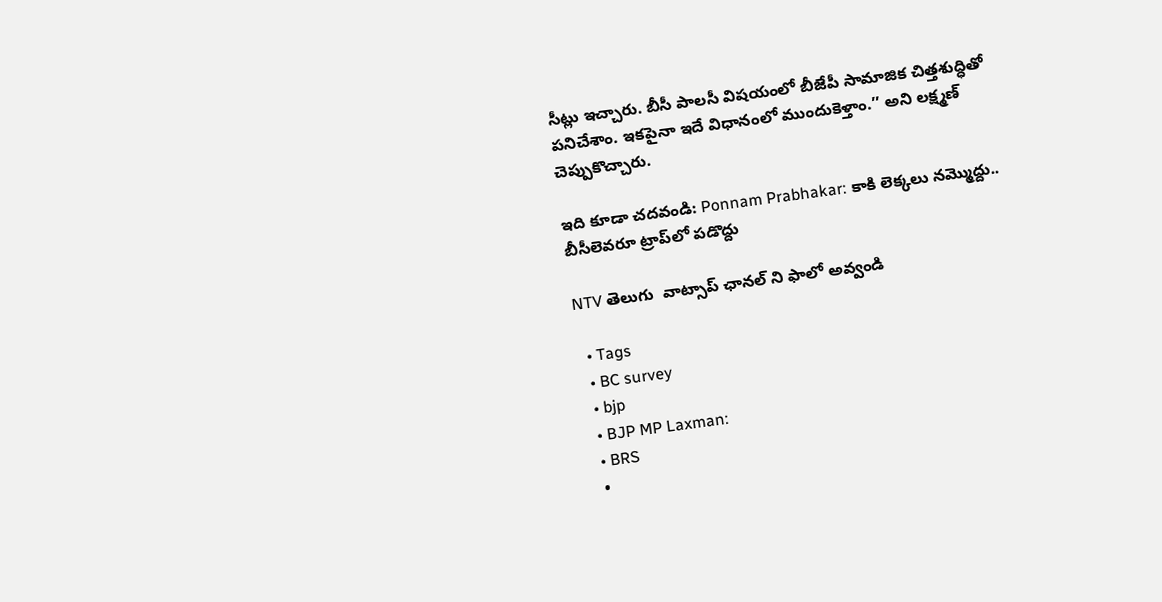సీట్లు ఇచ్చారు. బీసీ పాలసీ విషయంలో బీజేపీ సామాజిక చిత్తశుద్ధితో పనిచేశాం. ఇకపైనా ఇదే విధానంలో ముందుకెళ్తాం.’’ అని లక్ష్మణ్ చెప్పుకొచ్చారు.

ఇది కూడా చదవండి: Ponnam Prabhakar: కాకి లెక్కలు నమ్మొద్దు.. బీసీలెవరూ ట్రాప్‌లో పడొద్దు

NTV తెలుగు  వాట్సాప్ ఛానల్ ని ఫాలో అవ్వండి

  • Tags
  • BC survey
  • bjp
  • BJP MP Laxman:
  • BRS
  •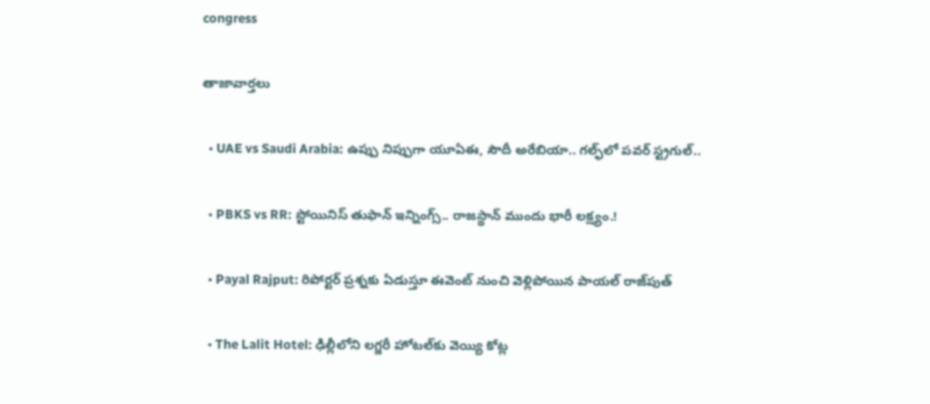congress

తాజావార్తలు

  • UAE vs Saudi Arabia: ఉప్పు నిప్పుగా యూఏఈ, సౌదీ అరేబియా.. గల్ఫ్‌లో పవర్ స్ట్రగుల్..

  • PBKS vs RR: స్టోయినిస్ తుఫాన్‌ ఇన్నింగ్స్.. రాజస్థాన్‌ ముందు భారీ లక్ష్యం.!

  • Payal Rajput: రిపోర్టర్ ప్రశ్నకు ఏడుస్తూ ఈవెంట్ నుంచి వెళ్లిపోయిన పాయల్ రాజ్‌పుత్

  • The Lalit Hotel: ఢిల్లీలోని లగ్జరీ హోటల్‌కు వెయ్యి కోట్ల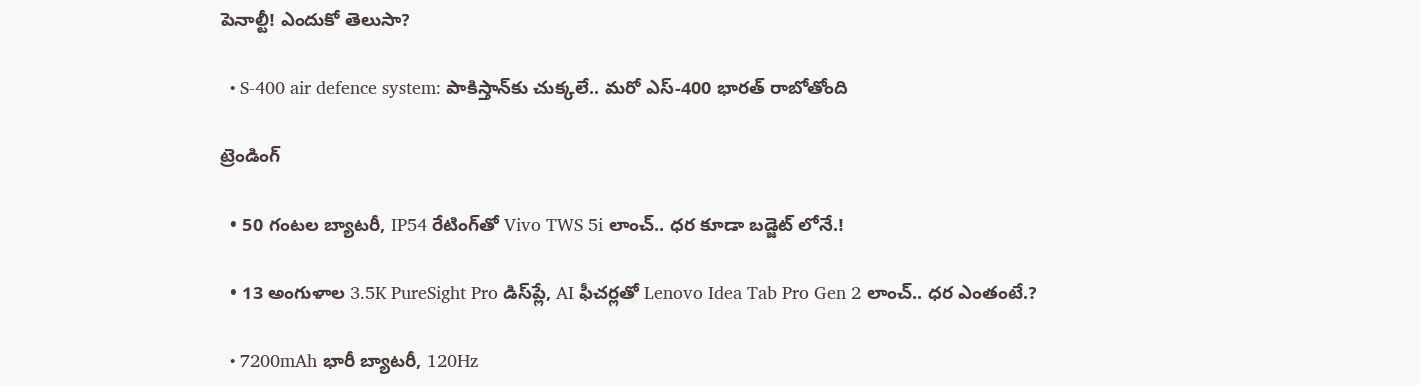పెనాల్టీ! ఎందుకో తెలుసా?

  • S-400 air defence system: పాకిస్తాన్‌కు చుక్కలే.. మరో ఎస్-400 భారత్ రాబోతోంది

ట్రెండింగ్‌

  • 50 గంటల బ్యాటరీ, IP54 రేటింగ్‌తో Vivo TWS 5i లాంచ్.. ధర కూడా బడ్జెట్ లోనే.!

  • 13 అంగుళాల 3.5K PureSight Pro డిస్‌ప్లే, AI ఫీచర్లతో Lenovo Idea Tab Pro Gen 2 లాంచ్.. ధర ఎంతంటే.?

  • 7200mAh భారీ బ్యాటరీ, 120Hz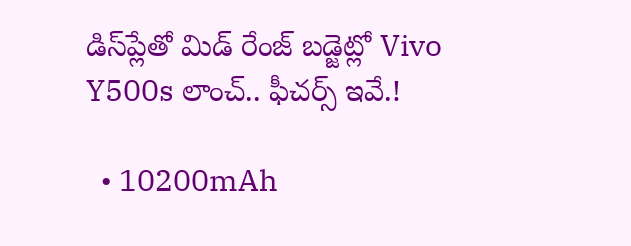డిస్‌ప్లేతో మిడ్ రేంజ్ బడ్జెట్లో Vivo Y500s లాంచ్.. ఫీచర్స్ ఇవే.!

  • 10200mAh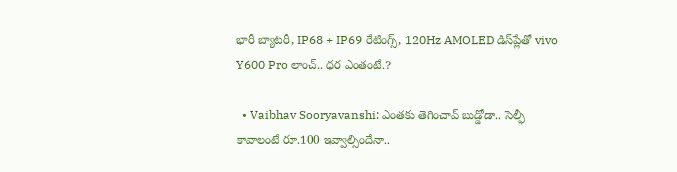భారీ బ్యాటరీ, IP68 + IP69 రేటింగ్స్‌, 120Hz AMOLED డిస్‌ప్లేతో vivo Y600 Pro లాంచ్.. ధర ఎంతంటే.?

  • Vaibhav Sooryavanshi: ఎంతకు తెగించావ్ బుడ్డోడా.. సెల్ఫీ కావాలంటే రూ.100 ఇవ్వాల్సిందేనా..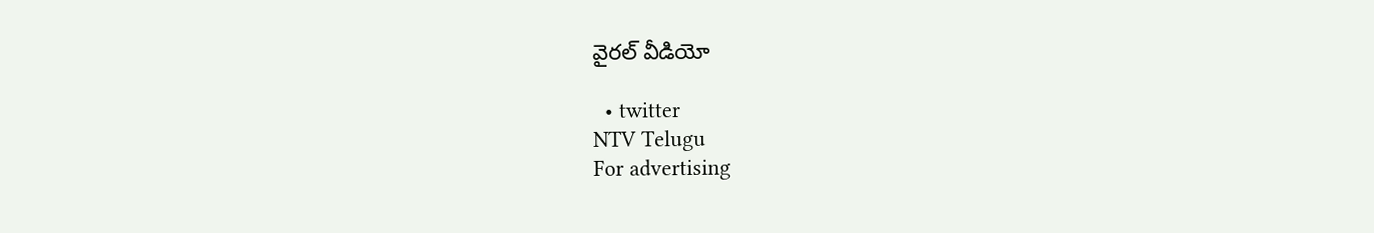వైరల్ వీడియో

  • twitter
NTV Telugu
For advertising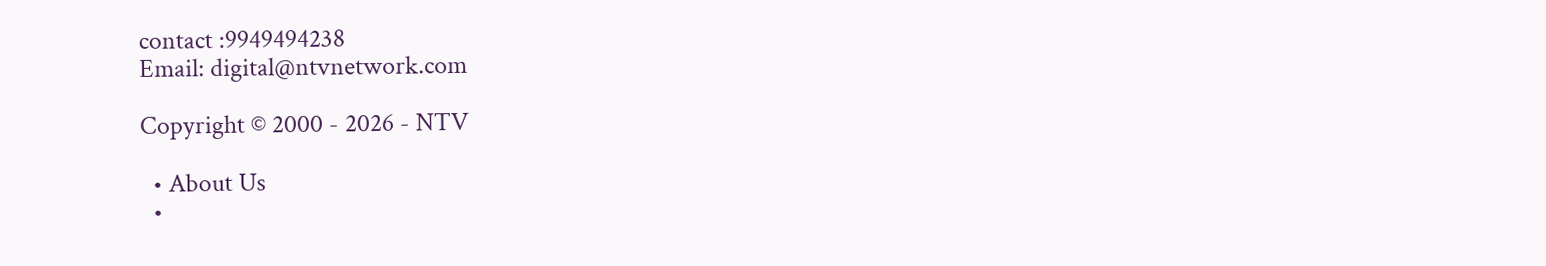contact :9949494238
Email: digital@ntvnetwork.com

Copyright © 2000 - 2026 - NTV

  • About Us
  •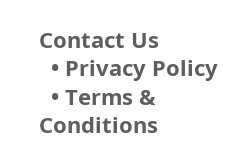Contact Us
  • Privacy Policy
  • Terms & Conditions